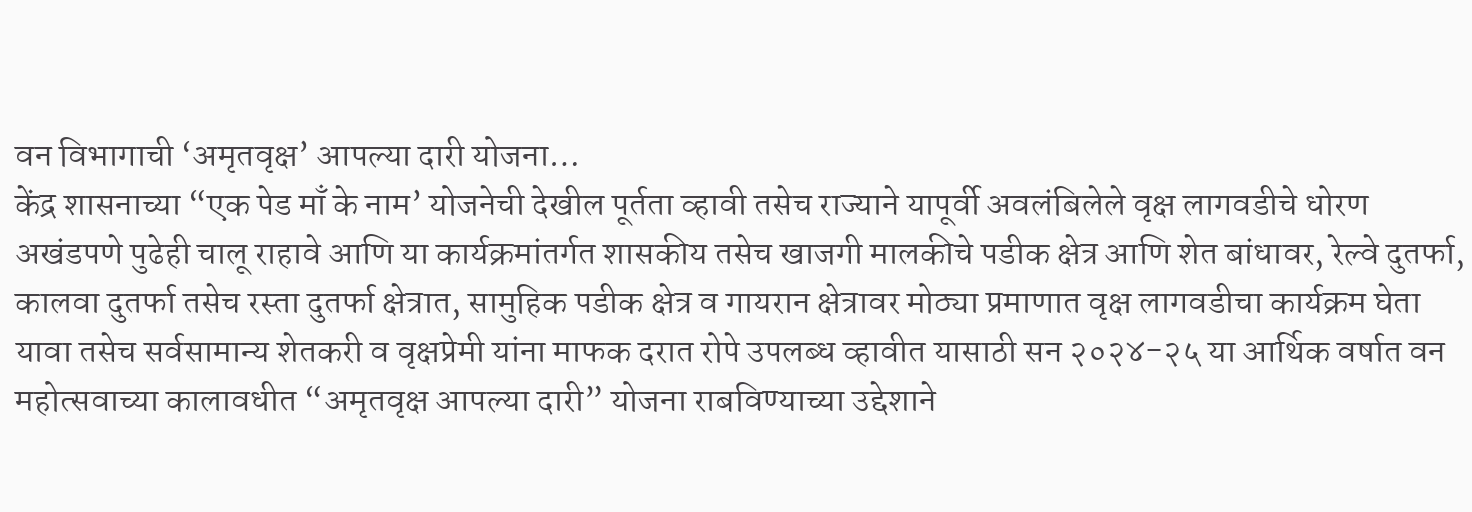वन विभागाची ‘अमृतवृक्ष’ आपल्या दारी योजना…
केंद्र शासनाच्या “एक पेड माँ के नाम’ योजनेची देखील पूर्तता व्हावी तसेच राज्याने यापूर्वी अवलंबिलेले वृक्ष लागवडीचे धोरण अखंडपणे पुढेही चालू राहावे आणि या कार्यक्रमांतर्गत शासकीय तसेच खाजगी मालकीचे पडीक क्षेत्र आणि शेत बांधावर, रेल्वे दुतर्फा, कालवा दुतर्फा तसेच रस्ता दुतर्फा क्षेत्रात, सामुहिक पडीक क्षेत्र व गायरान क्षेत्रावर मोठ्या प्रमाणात वृक्ष लागवडीचा कार्यक्रम घेता यावा तसेच सर्वसामान्य शेतकरी व वृक्षप्रेमी यांना माफक दरात रोपे उपलब्ध व्हावीत यासाठी सन २०२४-२५ या आर्थिक वर्षात वन महोत्सवाच्या कालावधीत “अमृतवृक्ष आपल्या दारी” योजना राबविण्याच्या उद्देशाने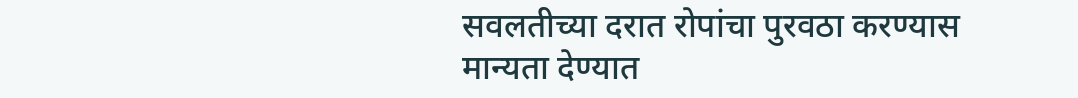सवलतीच्या दरात रोपांचा पुरवठा करण्यास मान्यता देण्यात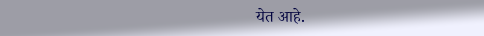येत आहे.